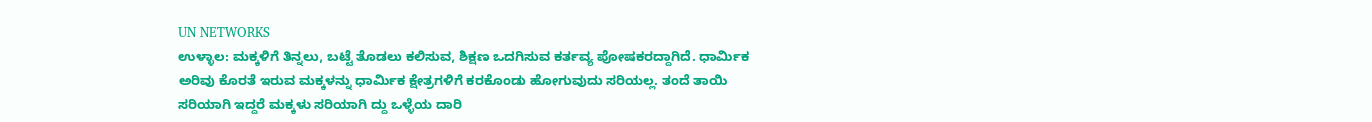UN NETWORKS
ಉಳ್ಳಾಲ: ಮಕ್ಕಳಿಗೆ ತಿನ್ನಲು, ಬಟ್ಟೆ ತೊಡಲು ಕಲಿಸುವ, ಶಿಕ್ಷಣ ಒದಗಿಸುವ ಕರ್ತವ್ಯ ಪೋಷಕರದ್ದಾಗಿದೆ. ಧಾರ್ಮಿಕ ಅರಿವು ಕೊರತೆ ಇರುವ ಮಕ್ಕಳನ್ನು ಧಾರ್ಮಿಕ ಕ್ಷೇತ್ರಗಳಿಗೆ ಕರಕೊಂಡು ಹೋಗುವುದು ಸರಿಯಲ್ಲ. ತಂದೆ ತಾಯಿ ಸರಿಯಾಗಿ ಇದ್ದರೆ ಮಕ್ಕಳು ಸರಿಯಾಗಿ ದ್ದು ಒಳ್ಳೆಯ ದಾರಿ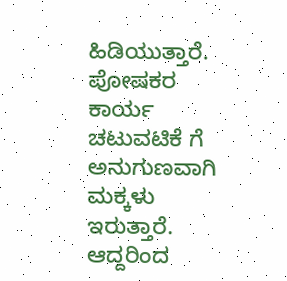ಹಿಡಿಯುತ್ತಾರೆ. ಪೋಷಕರ ಕಾರ್ಯ ಚಟುವಟಿಕೆ ಗೆ ಅನುಗುಣವಾಗಿ ಮಕ್ಕಳು ಇರುತ್ತಾರೆ. ಆದ್ದರಿಂದ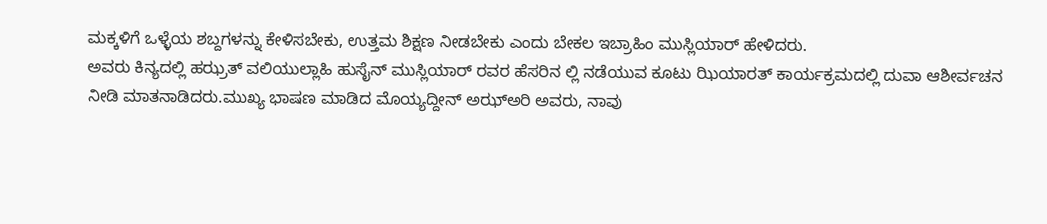ಮಕ್ಕಳಿಗೆ ಒಳ್ಳೆಯ ಶಬ್ದಗಳನ್ನು ಕೇಳಿಸಬೇಕು, ಉತ್ತಮ ಶಿಕ್ಷಣ ನೀಡಬೇಕು ಎಂದು ಬೇಕಲ ಇಬ್ರಾಹಿಂ ಮುಸ್ಲಿಯಾರ್ ಹೇಳಿದರು.
ಅವರು ಕಿನ್ಯದಲ್ಲಿ ಹಝ್ರತ್ ವಲಿಯುಲ್ಲಾಹಿ ಹುಸೈನ್ ಮುಸ್ಲಿಯಾರ್ ರವರ ಹೆಸರಿನ ಲ್ಲಿ ನಡೆಯುವ ಕೂಟು ಝಿಯಾರತ್ ಕಾರ್ಯಕ್ರಮದಲ್ಲಿ ದುವಾ ಆಶೀರ್ವಚನ ನೀಡಿ ಮಾತನಾಡಿದರು.ಮುಖ್ಯ ಭಾಷಣ ಮಾಡಿದ ಮೊಯ್ಯದ್ದೀನ್ ಅಝ್ಅರಿ ಅವರು, ನಾವು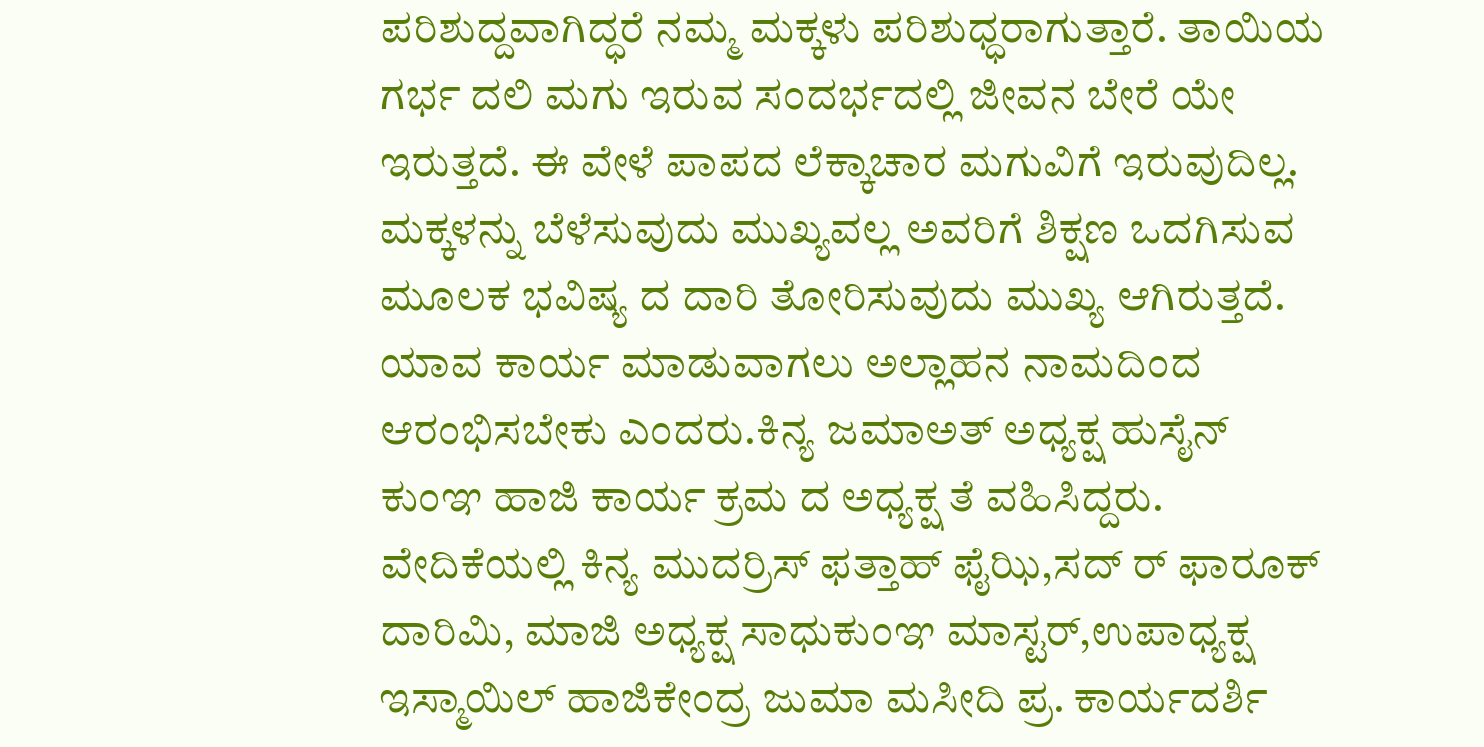ಪರಿಶುದ್ದವಾಗಿದ್ಧರೆ ನಮ್ಮ ಮಕ್ಕಳು ಪರಿಶುಧ್ಧರಾಗುತ್ತಾರೆ. ತಾಯಿಯ ಗರ್ಭ ದಲಿ ಮಗು ಇರುವ ಸಂದರ್ಭದಲ್ಲಿ ಜೀವನ ಬೇರೆ ಯೇ ಇರುತ್ತದೆ. ಈ ವೇಳೆ ಪಾಪದ ಲೆಕ್ಕಾಚಾರ ಮಗುವಿಗೆ ಇರುವುದಿಲ್ಲ. ಮಕ್ಕಳನ್ನು ಬೆಳೆಸುವುದು ಮುಖ್ಯವಲ್ಲ ಅವರಿಗೆ ಶಿಕ್ಷಣ ಒದಗಿಸುವ ಮೂಲಕ ಭವಿಷ್ಯ ದ ದಾರಿ ತೋರಿಸುವುದು ಮುಖ್ಯ ಆಗಿರುತ್ತದೆ. ಯಾವ ಕಾರ್ಯ ಮಾಡುವಾಗಲು ಅಲ್ಲಾಹನ ನಾಮದಿಂದ ಆರಂಭಿಸಬೇಕು ಎಂದರು.ಕಿನ್ಯ ಜಮಾಅತ್ ಅಧ್ಯಕ್ಷ ಹುಸೈನ್ ಕುಂಞ ಹಾಜಿ ಕಾರ್ಯ ಕ್ರಮ ದ ಅಧ್ಯಕ್ಷ ತೆ ವಹಿಸಿದ್ದರು.
ವೇದಿಕೆಯಲ್ಲಿ ಕಿನ್ಯ ಮುದರ್ರಿಸ್ ಫತ್ತಾಹ್ ಫೈಝಿ,ಸದ್ ರ್ ಫಾರೂಕ್ ದಾರಿಮಿ, ಮಾಜಿ ಅಧ್ಯಕ್ಷ ಸಾಧುಕುಂಞ ಮಾಸ್ಟರ್,ಉಪಾಧ್ಯಕ್ಷ ಇಸ್ಮಾಯಿಲ್ ಹಾಜಿಕೇಂದ್ರ ಜುಮಾ ಮಸೀದಿ ಪ್ರ. ಕಾರ್ಯದರ್ಶಿ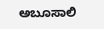ಅಬೂಸಾಲಿ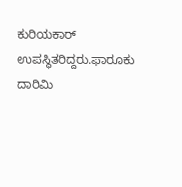ಕುರಿಯಕಾರ್ ಉಪಸ್ಥಿತರಿದ್ದರು.ಫಾರೂಕು ದಾರಿಮಿ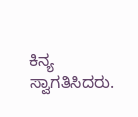ಕಿನ್ಯ ಸ್ವಾಗತಿಸಿದರು.